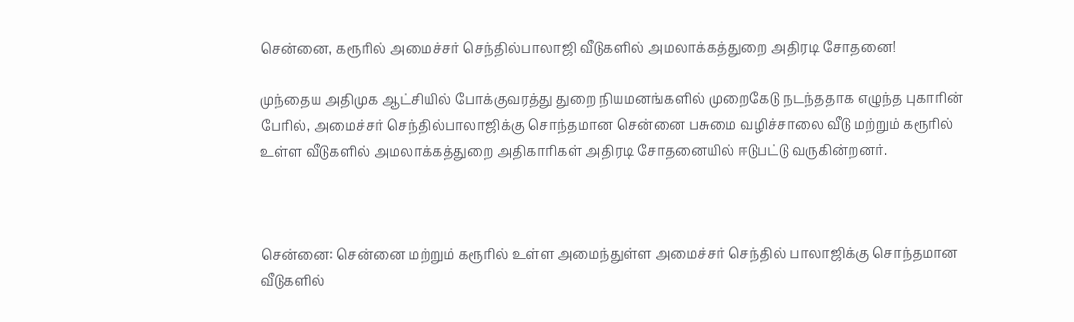சென்னை, கரூரில் அமைச்சர் செந்தில்பாலாஜி வீடுகளில் அமலாக்கத்துறை அதிரடி சோதனை!

முந்தைய அதிமுக ஆட்சியில் போக்குவரத்து துறை நியமனங்களில் முறைகேடு நடந்ததாக எழுந்த புகாரின் பேரில், அமைச்சர் செந்தில்பாலாஜிக்கு சொந்தமான சென்னை பசுமை வழிச்சாலை வீடு மற்றும் கரூரில் உள்ள வீடுகளில் அமலாக்கத்துறை அதிகாரிகள் அதிரடி சோதனையில் ஈடுபட்டு வருகின்றனர்.



சென்னை: சென்னை மற்றும் கரூரில் உள்ள அமைந்துள்ள அமைச்சர் செந்தில் பாலாஜிக்கு சொந்தமான வீடுகளில்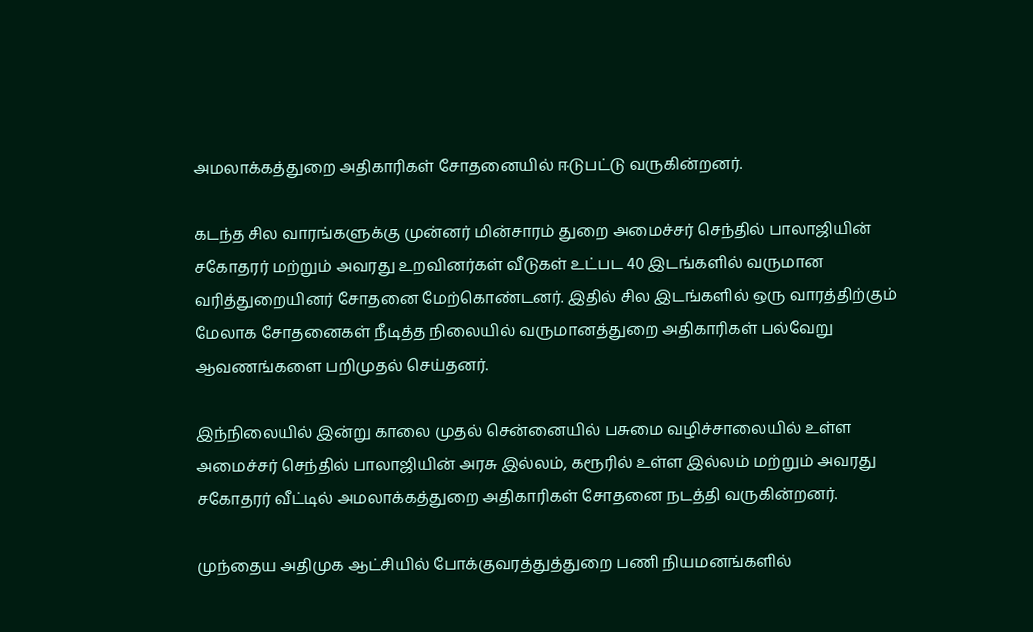அமலாக்கத்துறை அதிகாரிகள் சோதனையில் ஈடுபட்டு வருகின்றனர்.

கடந்த சில வாரங்களுக்கு முன்னர் மின்சாரம் துறை அமைச்சர் செந்தில் பாலாஜியின் சகோதரர் மற்றும் அவரது உறவினர்கள் வீடுகள் உட்பட 40 இடங்களில் வருமான வரித்துறையினர் சோதனை மேற்கொண்டனர். இதில் சில இடங்களில் ஒரு வாரத்திற்கும் மேலாக சோதனைகள் நீடித்த நிலையில் வருமானத்துறை அதிகாரிகள் பல்வேறு ஆவணங்களை பறிமுதல் செய்தனர்.

இந்நிலையில் இன்று காலை முதல் சென்னையில் பசுமை வழிச்சாலையில் உள்ள அமைச்சர் செந்தில் பாலாஜியின் அரசு இல்லம், கரூரில் உள்ள இல்லம் மற்றும் அவரது சகோதரர் வீட்டில் அமலாக்கத்துறை அதிகாரிகள் சோதனை நடத்தி வருகின்றனர்.

முந்தைய அதிமுக ஆட்சியில் போக்குவரத்துத்துறை பணி நியமனங்களில்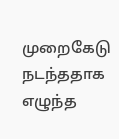முறைகேடு நடந்ததாக எழுந்த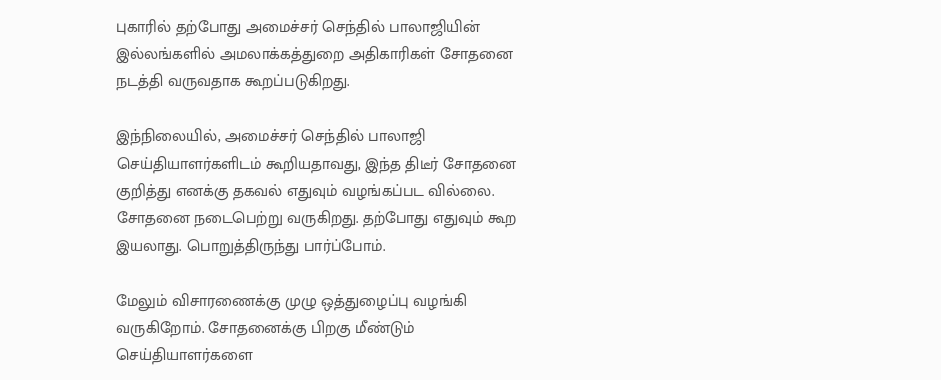புகாரில் தற்போது அமைச்சர் செந்தில் பாலாஜியின் இல்லங்களில் அமலாக்கத்துறை அதிகாரிகள் சோதனை நடத்தி வருவதாக கூறப்படுகிறது.

இந்நிலையில், அமைச்சர் செந்தில் பாலாஜி செய்தியாளர்களிடம் கூறியதாவது, இந்த திடீர் சோதனை குறித்து எனக்கு தகவல் எதுவும் வழங்கப்பட வில்லை. சோதனை நடைபெற்று வருகிறது. தற்போது எதுவும் கூற இயலாது. பொறுத்திருந்து பார்ப்போம்.

மேலும் விசாரணைக்கு முழு ஒத்துழைப்பு வழங்கி வருகிறோம். சோதனைக்கு பிறகு மீண்டும் செய்தியாளர்களை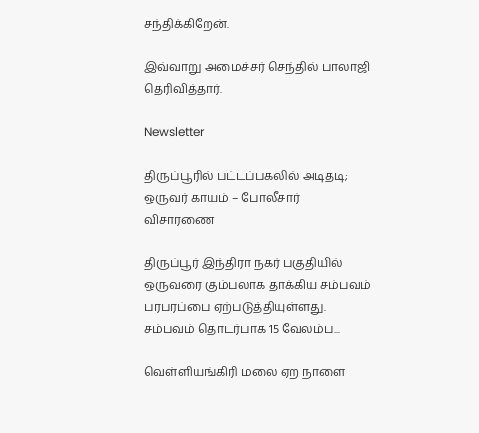சந்திக்கிறேன்.

இவ்வாறு அமைச்சர் செந்தில் பாலாஜி தெரிவித்தார்.

Newsletter

திருப்பூரில் பட்டப்பகலில் அடிதடி; ஒருவர் காயம் – போலீசார் விசாரணை

திருப்பூர் இந்திரா நகர் பகுதியில் ஒருவரை கும்பலாக தாக்கிய சம்பவம் பரபரப்பை ஏற்படுத்தியுள்ளது. சம்பவம் தொடர்பாக 15 வேலம்ப...

வெள்ளியங்கிரி மலை ஏற நாளை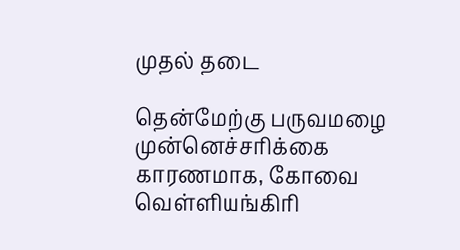முதல் தடை

தென்மேற்கு பருவமழை முன்னெச்சரிக்கை காரணமாக, கோவை வெள்ளியங்கிரி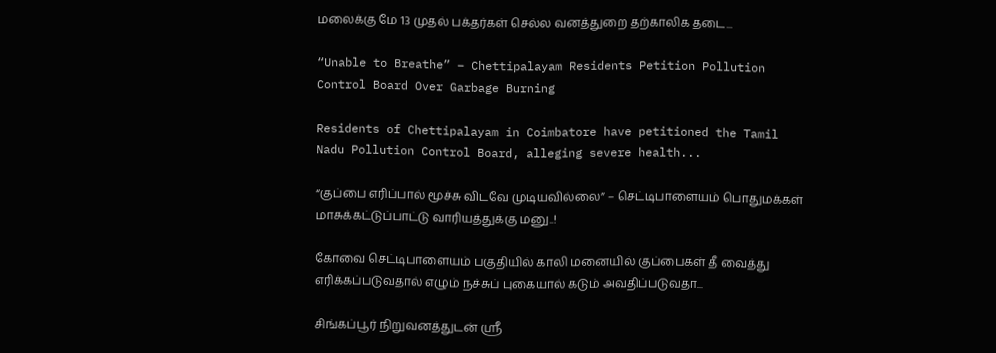மலைக்கு மே 13 முதல் பக்தர்கள் செல்ல வனத்துறை தற்காலிக தடை...

“Unable to Breathe” – Chettipalayam Residents Petition Pollution Control Board Over Garbage Burning

Residents of Chettipalayam in Coimbatore have petitioned the Tamil Nadu Pollution Control Board, alleging severe health...

“குப்பை எரிப்பால் மூச்சு விடவே முடியவில்லை” – செட்டிபாளையம் பொதுமக்கள் மாசுக்கட்டுப்பாட்டு வாரியத்துக்கு மனு..!

கோவை செட்டிபாளையம் பகுதியில் காலி மனையில் குப்பைகள் தீ வைத்து எரிக்கப்படுவதால் எழும் நச்சுப் புகையால் கடும் அவதிப்படுவதா...

சிங்கப்பூர் நிறுவனத்துடன் ஸ்ரீ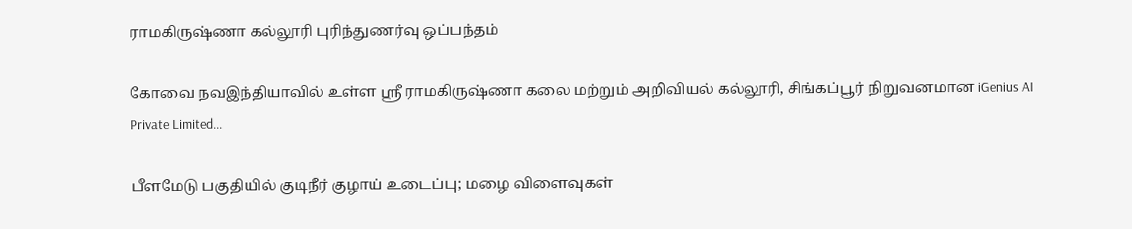ராமகிருஷ்ணா கல்லூரி புரிந்துணர்வு ஒப்பந்தம்

கோவை நவஇந்தியாவில் உள்ள ஸ்ரீ ராமகிருஷ்ணா கலை மற்றும் அறிவியல் கல்லூரி, சிங்கப்பூர் நிறுவனமான iGenius AI Private Limited...

பீளமேடு பகுதியில் குடிநீர் குழாய் உடைப்பு; மழை விளைவுகள்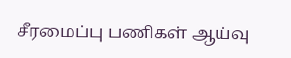சீரமைப்பு பணிகள் ஆய்வு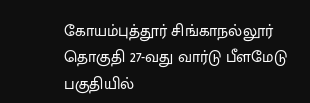கோயம்புத்தூர் சிங்காநல்லூர் தொகுதி 27-வது வார்டு பீளமேடு பகுதியில்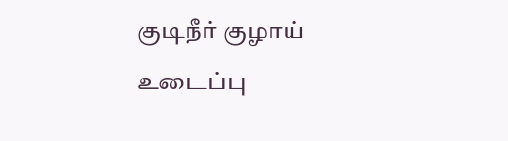குடிநீர் குழாய் உடைப்பு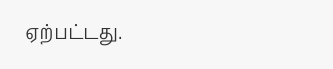ஏற்பட்டது.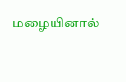மழையினால்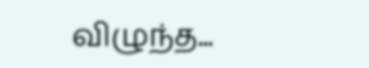விழுந்த...